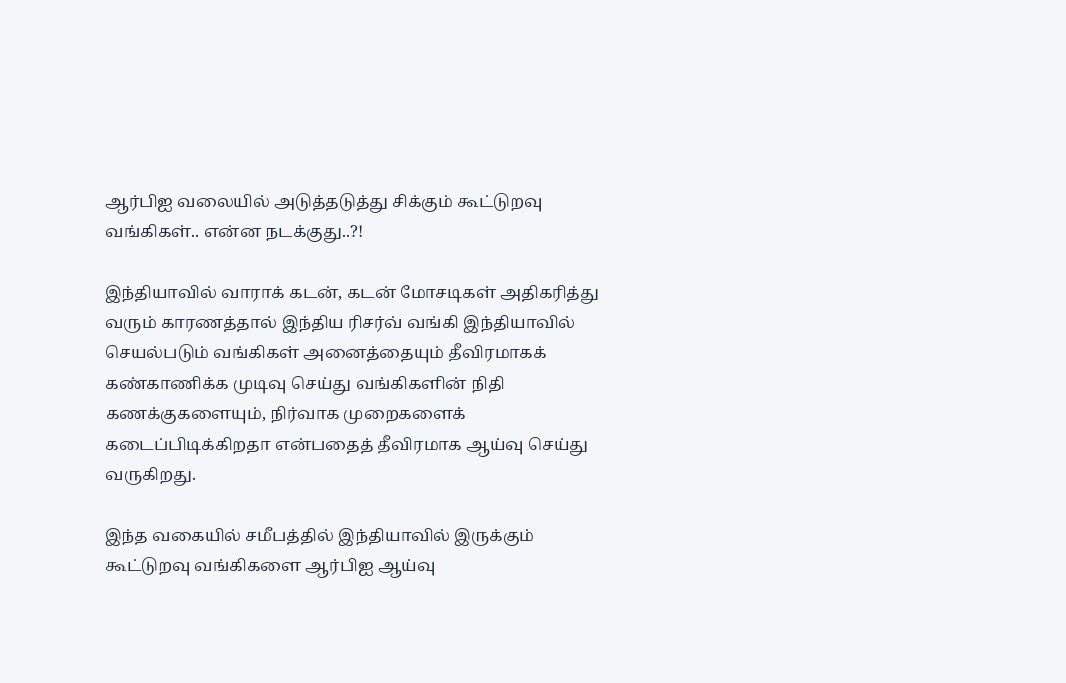ஆர்பிஐ வலையில் அடுத்தடுத்து சிக்கும் கூட்டுறவு வங்கிகள்.. என்ன நடக்குது..?!

இந்தியாவில் வாராக் கடன், கடன் மோசடிகள் அதிகரித்து வரும் காரணத்தால் இந்திய ரிசர்வ் வங்கி இந்தியாவில் செயல்படும் வங்கிகள் அனைத்தையும் தீவிரமாகக் கண்காணிக்க முடிவு செய்து வங்கிகளின் நிதி கணக்குகளையும், நிர்வாக முறைகளைக் கடைப்பிடிக்கிறதா என்பதைத் தீவிரமாக ஆய்வு செய்து வருகிறது.

இந்த வகையில் சமீபத்தில் இந்தியாவில் இருக்கும் கூட்டுறவு வங்கிகளை ஆர்பிஐ ஆய்வு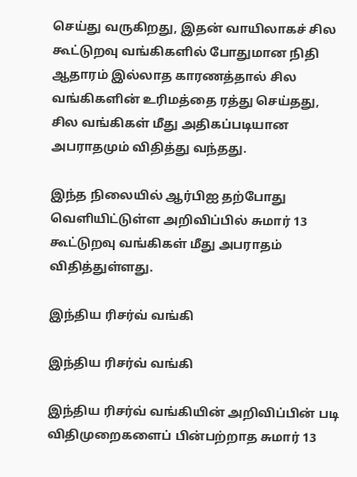செய்து வருகிறது, இதன் வாயிலாகச் சில கூட்டுறவு வங்கிகளில் போதுமான நிதி ஆதாரம் இல்லாத காரணத்தால் சில வங்கிகளின் உரிமத்தை ரத்து செய்தது, சில வங்கிகள் மீது அதிகப்படியான அபராதமும் விதித்து வந்தது.

இந்த நிலையில் ஆர்பிஐ தற்போது வெளியிட்டுள்ள அறிவிப்பில் சுமார் 13 கூட்டுறவு வங்கிகள் மீது அபராதம் விதித்துள்ளது.

இந்திய ரிசர்வ் வங்கி

இந்திய ரிசர்வ் வங்கி

இந்திய ரிசர்வ் வங்கியின் அறிவிப்பின் படி விதிமுறைகளைப் பின்பற்றாத சுமார் 13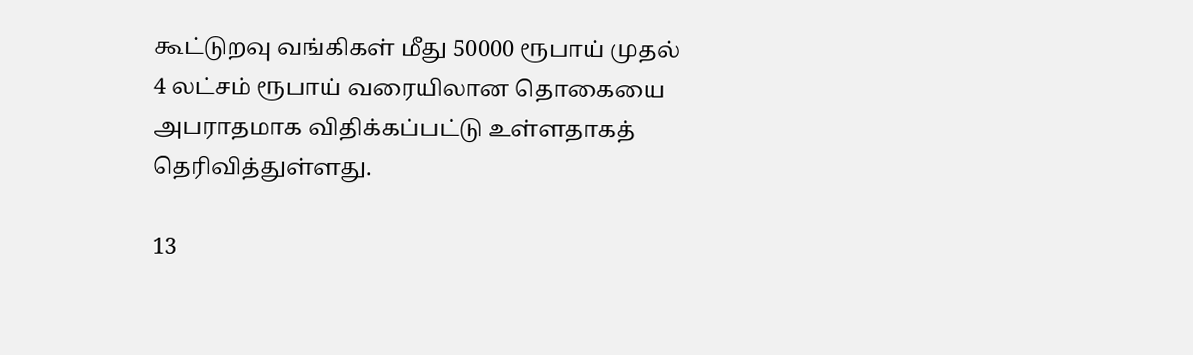கூட்டுறவு வங்கிகள் மீது 50000 ரூபாய் முதல் 4 லட்சம் ரூபாய் வரையிலான தொகையை அபராதமாக விதிக்கப்பட்டு உள்ளதாகத் தெரிவித்துள்ளது.

13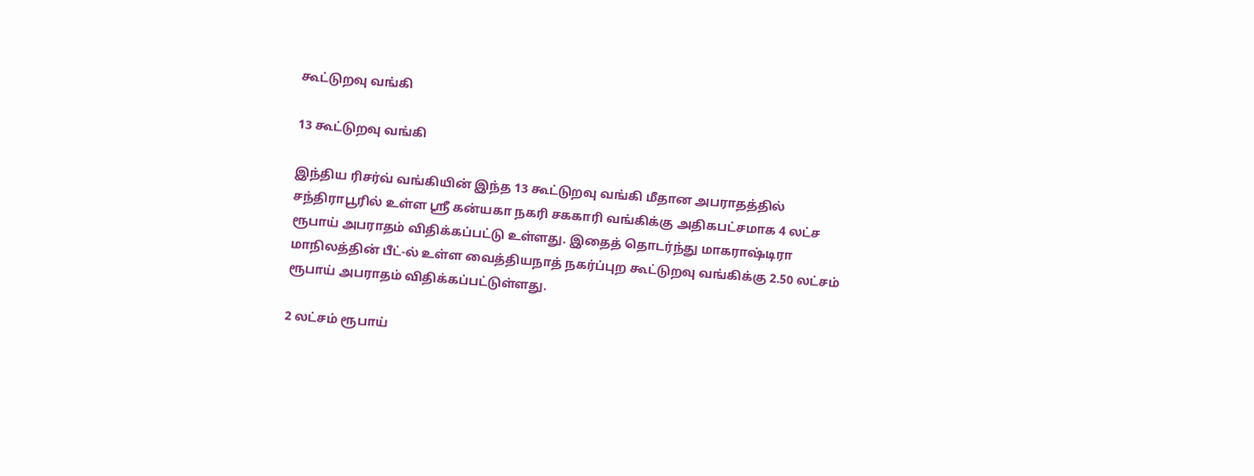கூட்டுறவு வங்கி

13 கூட்டுறவு வங்கி

இந்திய ரிசர்வ் வங்கியின் இந்த 13 கூட்டுறவு வங்கி மீதான அபராதத்தில் சந்திராபூரில் உள்ள ஸ்ரீ கன்யகா நகரி சககாரி வங்கிக்கு அதிகபட்சமாக 4 லட்ச ரூபாய் அபராதம் விதிக்கப்பட்டு உள்ளது. இதைத் தொடர்ந்து மாகராஷ்டிரா மாநிலத்தின் பீட்-ல் உள்ள வைத்தியநாத் நகர்ப்புற கூட்டுறவு வங்கிக்கு 2.50 லட்சம் ரூபாய் அபராதம் விதிக்கப்பட்டுள்ளது.

2 லட்சம் ரூபாய்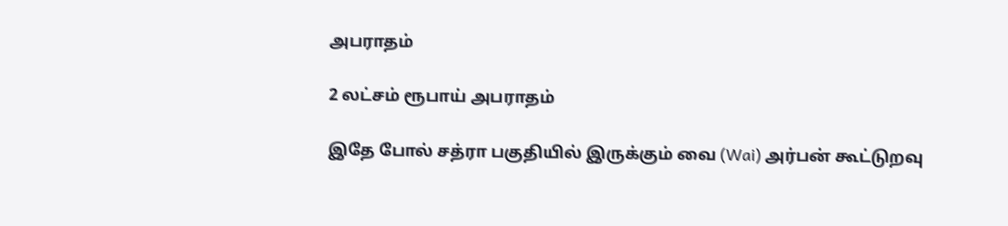அபராதம்

2 லட்சம் ரூபாய் அபராதம்

இதே போல் சத்ரா பகுதியில் இருக்கும் வை (Wai) அர்பன் கூட்டுறவு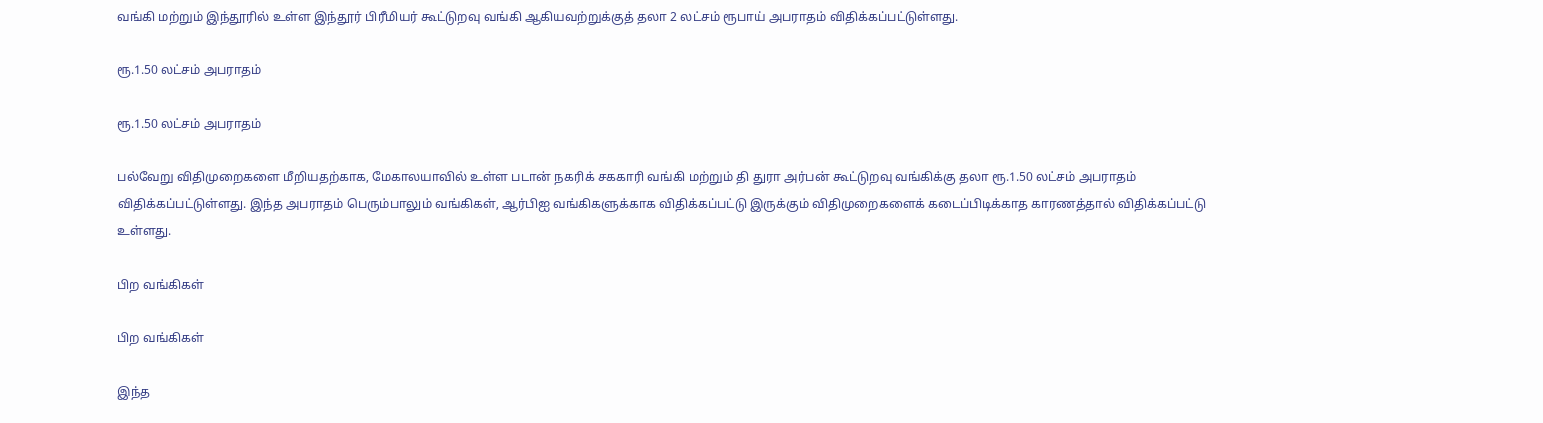வங்கி மற்றும் இந்தூரில் உள்ள இந்தூர் பிரீமியர் கூட்டுறவு வங்கி ஆகியவற்றுக்குத் தலா 2 லட்சம் ரூபாய் அபராதம் விதிக்கப்பட்டுள்ளது.

ரூ.1.50 லட்சம் அபராதம்

ரூ.1.50 லட்சம் அபராதம்

பல்வேறு விதிமுறைகளை மீறியதற்காக, மேகாலயாவில் உள்ள படான் நகரிக் சககாரி வங்கி மற்றும் தி துரா அர்பன் கூட்டுறவு வங்கிக்கு தலா ரூ.1.50 லட்சம் அபராதம் விதிக்கப்பட்டுள்ளது. இந்த அபராதம் பெரும்பாலும் வங்கிகள், ஆர்பிஐ வங்கிகளுக்காக விதிக்கப்பட்டு இருக்கும் விதிமுறைகளைக் கடைப்பிடிக்காத காரணத்தால் விதிக்கப்பட்டு உள்ளது.

பிற வங்கிகள்

பிற வங்கிகள்

இந்த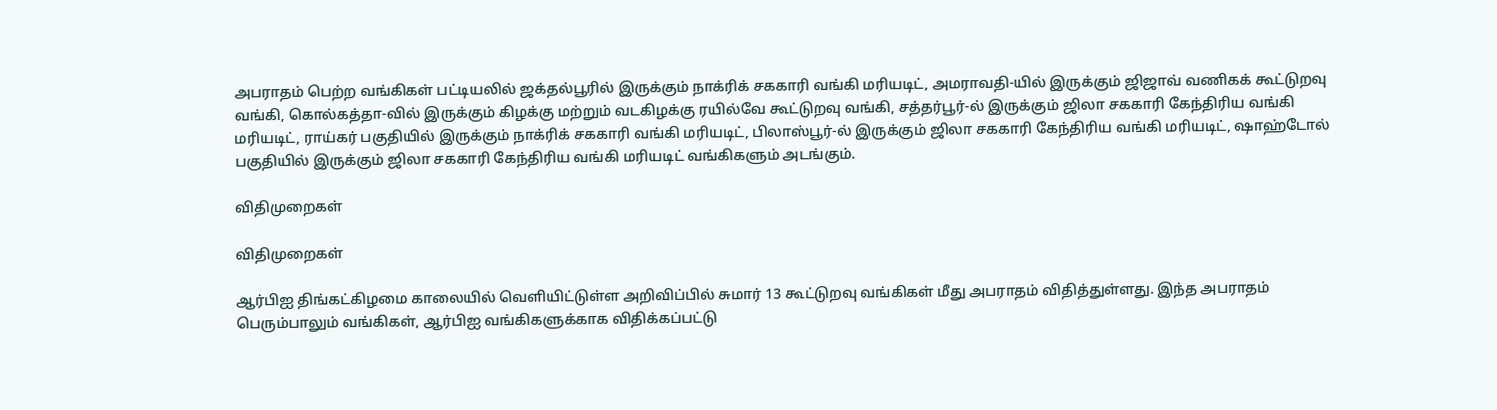அபராதம் பெற்ற வங்கிகள் பட்டியலில் ஜக்தல்பூரில் இருக்கும் நாக்ரிக் சககாரி வங்கி மரியடிட், அமராவதி-யில் இருக்கும் ஜிஜாவ் வணிகக் கூட்டுறவு வங்கி, கொல்கத்தா-வில் இருக்கும் கிழக்கு மற்றும் வடகிழக்கு ரயில்வே கூட்டுறவு வங்கி, சத்தர்பூர்-ல் இருக்கும் ஜிலா சககாரி கேந்திரிய வங்கி மரியடிட், ராய்கர் பகுதியில் இருக்கும் நாக்ரிக் சககாரி வங்கி மரியடிட், பிலாஸ்பூர்-ல் இருக்கும் ஜிலா சககாரி கேந்திரிய வங்கி மரியடிட், ஷாஹ்டோல் பகுதியில் இருக்கும் ஜிலா சககாரி கேந்திரிய வங்கி மரியடிட் வங்கிகளும் அடங்கும்.

விதிமுறைகள்

விதிமுறைகள்

ஆர்பிஐ திங்கட்கிழமை காலையில் வெளியிட்டுள்ள அறிவிப்பில் சுமார் 13 கூட்டுறவு வங்கிகள் மீது அபராதம் விதித்துள்ளது. இந்த அபராதம் பெரும்பாலும் வங்கிகள், ஆர்பிஐ வங்கிகளுக்காக விதிக்கப்பட்டு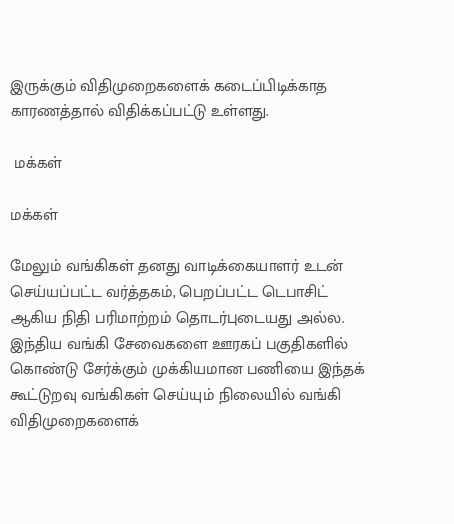இருக்கும் விதிமுறைகளைக் கடைப்பிடிக்காத காரணத்தால் விதிக்கப்பட்டு உள்ளது.

 மக்கள்

மக்கள்

மேலும் வங்கிகள் தனது வாடிக்கையாளர் உடன் செய்யப்பட்ட வர்த்தகம், பெறப்பட்ட டெபாசிட் ஆகிய நிதி பரிமாற்றம் தொடர்புடையது அல்ல. இந்திய வங்கி சேவைகளை ஊரகப் பகுதிகளில் கொண்டு சேர்க்கும் முக்கியமான பணியை இந்தக் கூட்டுறவு வங்கிகள் செய்யும் நிலையில் வங்கி விதிமுறைகளைக்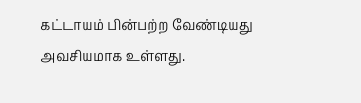கட்டாயம் பின்பற்ற வேண்டியது அவசியமாக உள்ளது.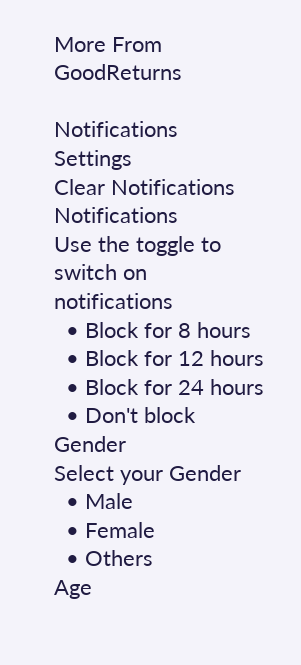More From GoodReturns

Notifications
Settings
Clear Notifications
Notifications
Use the toggle to switch on notifications
  • Block for 8 hours
  • Block for 12 hours
  • Block for 24 hours
  • Don't block
Gender
Select your Gender
  • Male
  • Female
  • Others
Age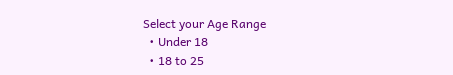Select your Age Range
  • Under 18
  • 18 to 25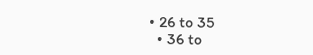• 26 to 35
  • 36 to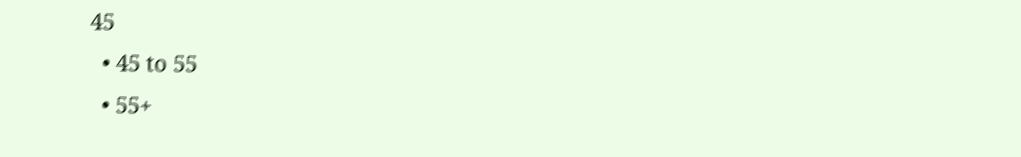45
  • 45 to 55
  • 55+